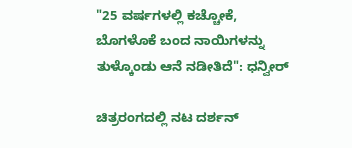"25 ವರ್ಷಗಳಲ್ಲಿ ಕಚ್ಚೋಕೆ, ಬೊಗಳೊಕೆ ಬಂದ ನಾಯಿಗಳನ್ನು ತುಳ್ಕೊಂಡು ಆನೆ ನಡೀತಿದೆ": ಧನ್ವೀರ್

ಚಿತ್ರರಂಗದಲ್ಲಿ ನಟ ದರ್ಶನ್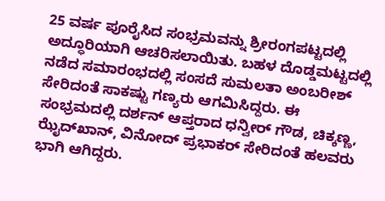25 ವರ್ಷ ಪೂರೈಸಿದ ಸಂಭ್ರಮವನ್ನು ಶ್ರೀರಂಗಪಟ್ಟದಲ್ಲಿ ಅದ್ಧೂರಿಯಾಗಿ ಆಚರಿಸಲಾಯಿತು. ಬಹಳ ದೊಡ್ಡಮಟ್ಟದಲ್ಲಿ ನಡೆದ ಸಮಾರಂಭದಲ್ಲಿ ಸಂಸದೆ ಸುಮಲತಾ ಅಂಬರೀಶ್ ಸೇರಿದಂತೆ ಸಾಕಷ್ಟು ಗಣ್ಯರು ಆಗಮಿಸಿದ್ದರು. ಈ ಸಂಭ್ರಮದಲ್ಲಿ ದರ್ಶನ್ ಆಪ್ತರಾದ ಧನ್ವೀರ್ ಗೌಡ, ಚಿಕ್ಕಣ್ಣ, ಝೈದ್‌ಖಾನ್, ವಿನೋದ್ ಪ್ರಭಾಕರ್ ಸೇರಿದಂತೆ ಹಲವರು ಭಾಗಿ ಆಗಿದ್ದರು.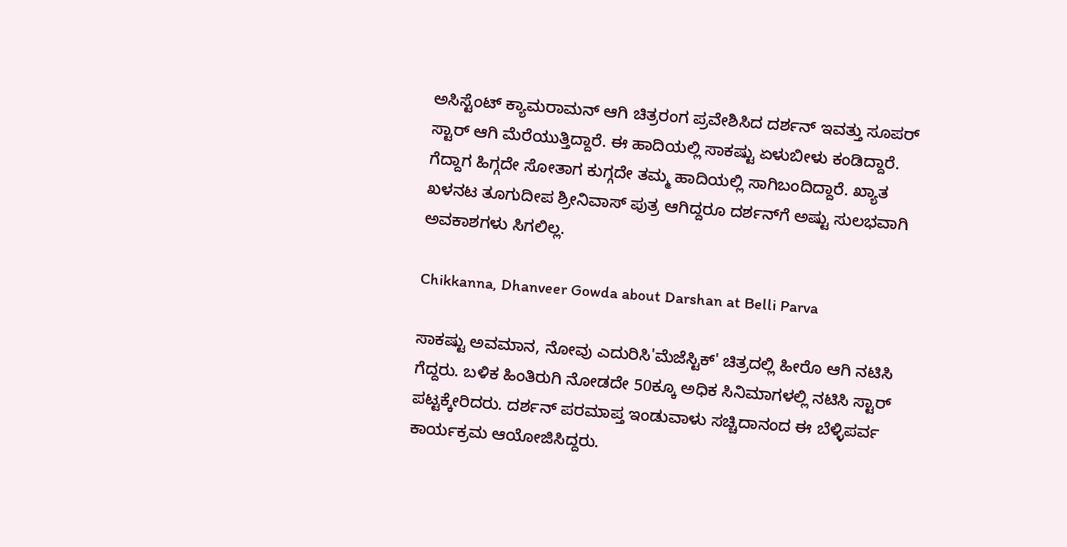ಅಸಿಸ್ಟೆಂಟ್ ಕ್ಯಾಮರಾಮನ್ ಆಗಿ ಚಿತ್ರರಂಗ ಪ್ರವೇಶಿಸಿದ ದರ್ಶನ್ ಇವತ್ತು ಸೂಪರ್ ಸ್ಟಾರ್ ಆಗಿ ಮೆರೆಯುತ್ತಿದ್ದಾರೆ. ಈ ಹಾದಿಯಲ್ಲಿ ಸಾಕಷ್ಟು ಏಳುಬೀಳು ಕಂಡಿದ್ದಾರೆ. ಗೆದ್ದಾಗ ಹಿಗ್ಗದೇ ಸೋತಾಗ ಕುಗ್ಗದೇ ತಮ್ಮ ಹಾದಿಯಲ್ಲಿ ಸಾಗಿಬಂದಿದ್ದಾರೆ. ಖ್ಯಾತ ಖಳನಟ ತೂಗುದೀಪ ಶ್ರೀನಿವಾಸ್ ಪುತ್ರ ಆಗಿದ್ದರೂ ದರ್ಶನ್‌ಗೆ ಅಷ್ಟು ಸುಲಭವಾಗಿ ಅವಕಾಶಗಳು ಸಿಗಲಿಲ್ಲ.

Chikkanna, Dhanveer Gowda about Darshan at Belli Parva

ಸಾಕಷ್ಟು ಅವಮಾನ, ನೋವು ಎದುರಿಸಿ'ಮೆಜೆಸ್ಟಿಕ್' ಚಿತ್ರದಲ್ಲಿ ಹೀರೊ ಆಗಿ ನಟಿಸಿ ಗೆದ್ದರು. ಬಳಿಕ ಹಿಂತಿರುಗಿ ನೋಡದೇ 50ಕ್ಕೂ ಅಧಿಕ ಸಿನಿಮಾಗಳಲ್ಲಿ ನಟಿಸಿ ಸ್ಟಾರ್ ಪಟ್ಟಕ್ಕೇರಿದರು. ದರ್ಶನ್ ಪರಮಾಪ್ತ ಇಂಡುವಾಳು ಸಚ್ಚಿದಾನಂದ ಈ ಬೆಳ್ಳಿಪರ್ವ ಕಾರ್ಯಕ್ರಮ ಆಯೋಜಿಸಿದ್ದರು.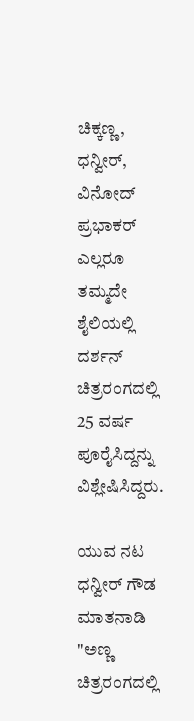ಚಿಕ್ಕಣ್ಣ, ಧನ್ವೀರ್, ವಿನೋದ್ ಪ್ರಭಾಕರ್ ಎಲ್ಲರೂ ತಮ್ಮದೇ ಶೈಲಿಯಲ್ಲಿ ದರ್ಶನ್ ಚಿತ್ರರಂಗದಲ್ಲಿ 25 ವರ್ಷ ಪೂರೈಸಿದ್ದನ್ನು ವಿಶ್ಲೇಷಿಸಿದ್ದರು.

ಯುವ ನಟ ಧನ್ವೀರ್ ಗೌಡ ಮಾತನಾಡಿ "ಅಣ್ಣ ಚಿತ್ರರಂಗದಲ್ಲಿ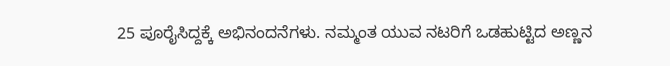25 ಪೂರೈಸಿದ್ದಕ್ಕೆ ಅಭಿನಂದನೆಗಳು. ನಮ್ಮಂತ ಯುವ ನಟರಿಗೆ ಒಡಹುಟ್ಟಿದ ಅಣ್ಣನ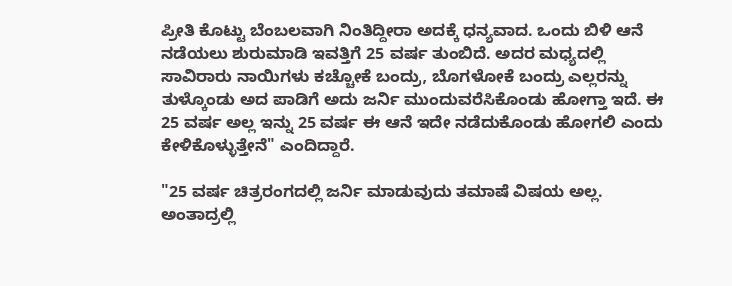ಪ್ರೀತಿ ಕೊಟ್ಟು ಬೆಂಬಲವಾಗಿ ನಿಂತಿದ್ದೀರಾ ಅದಕ್ಕೆ ಧನ್ಯವಾದ. ಒಂದು ಬಿಳಿ ಆನೆ ನಡೆಯಲು ಶುರುಮಾಡಿ ಇವತ್ತಿಗೆ 25 ವರ್ಷ ತುಂಬಿದೆ. ಅದರ ಮಧ್ಯದಲ್ಲಿ ಸಾವಿರಾರು ನಾಯಿಗಳು ಕಚ್ಚೋಕೆ ಬಂದ್ರು, ಬೊಗಳೋಕೆ ಬಂದ್ರು ಎಲ್ಲರನ್ನು ತುಳ್ಕೊಂಡು ಅದ ಪಾಡಿಗೆ ಅದು ಜರ್ನಿ ಮುಂದುವರೆಸಿಕೊಂಡು ಹೋಗ್ತಾ ಇದೆ. ಈ 25 ವರ್ಷ ಅಲ್ಲ ಇನ್ನು 25 ವರ್ಷ ಈ ಆನೆ ಇದೇ ನಡೆದುಕೊಂಡು ಹೋಗಲಿ ಎಂದು ಕೇಳಿಕೊಳ್ಳುತ್ತೇನೆ" ಎಂದಿದ್ದಾರೆ.

"25 ವರ್ಷ ಚಿತ್ರರಂಗದಲ್ಲಿ ಜರ್ನಿ ಮಾಡುವುದು ತಮಾಷೆ ವಿಷಯ ಅಲ್ಲ. ಅಂತಾದ್ರಲ್ಲಿ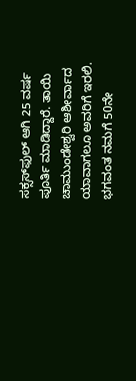ಸಕ್ಸಸ್‌ಫುಲ್ ಆಗಿ 25 ವರ್ಷ ಪೂರ್ತಿ ಮಾಡಿದ್ದಾರೆ. ತಾಯಿ ಚಾಮುಂಡೇಶ್ವರಿ ಆಶೀರ್ವಾದ ಯಾವಾಗಲೂ ಅವರಿಗೆ ಇರಲಿ. ಭಗವಂತ ನಮಗೆ 50ನೇ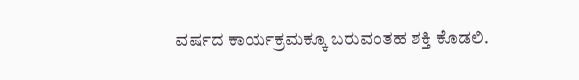ವರ್ಷದ ಕಾರ್ಯಕ್ರಮಕ್ಕೂ ಬರುವಂತಹ ಶಕ್ತಿ ಕೊಡಲಿ.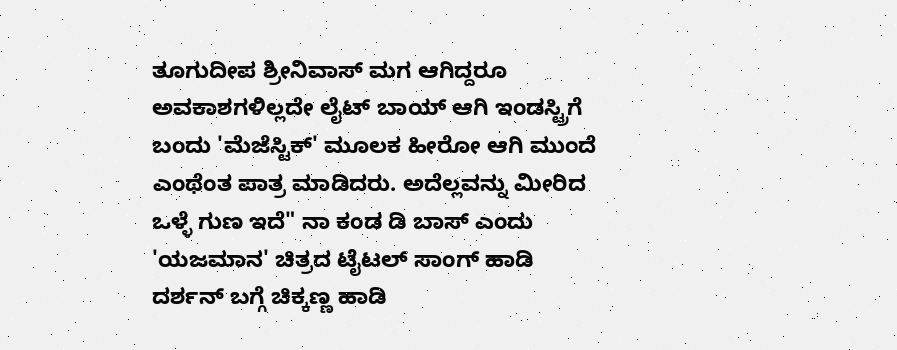ತೂಗುದೀಪ ಶ್ರೀನಿವಾಸ್ ಮಗ ಆಗಿದ್ದರೂ ಅವಕಾಶಗಳಿಲ್ಲದೇ ಲೈಟ್ ಬಾಯ್ ಆಗಿ ಇಂಡಸ್ಟ್ರಿಗೆ ಬಂದು 'ಮೆಜೆಸ್ಟಿಕ್' ಮೂಲಕ ಹೀರೋ ಆಗಿ ಮುಂದೆ ಎಂಥೆಂತ ಪಾತ್ರ ಮಾಡಿದರು. ಅದೆಲ್ಲವನ್ನು ಮೀರಿದ ಒಳ್ಳೆ ಗುಣ ಇದೆ" ನಾ ಕಂಡ ಡಿ ಬಾಸ್ ಎಂದು 'ಯಜಮಾನ' ಚಿತ್ರದ ಟೈಟಲ್ ಸಾಂಗ್ ಹಾಡಿ ದರ್ಶನ್‌ ಬಗ್ಗೆ ಚಿಕ್ಕಣ್ಣ ಹಾಡಿ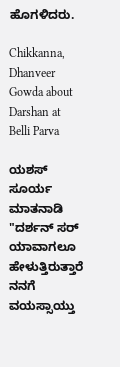ಹೊಗಳಿದರು.

Chikkanna, Dhanveer Gowda about Darshan at Belli Parva

ಯಶಸ್ ಸೂರ್ಯ ಮಾತನಾಡಿ "ದರ್ಶನ್‌ ಸರ್ ಯಾವಾಗಲೂ ಹೇಳುತ್ತಿರುತ್ತಾರೆ ನನಗೆ ವಯಸ್ಸಾಯ್ತು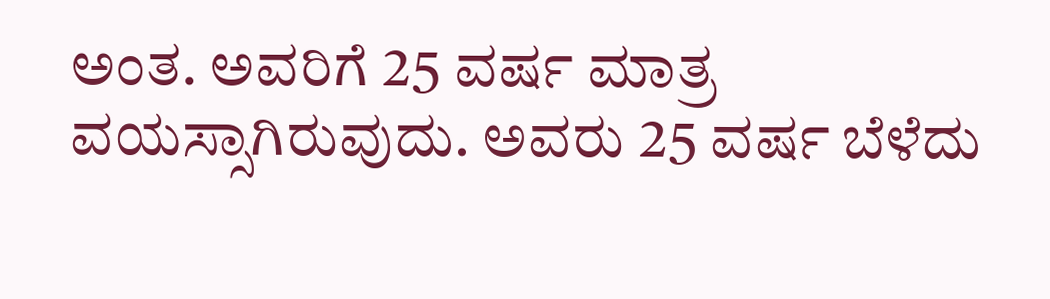ಅಂತ. ಅವರಿಗೆ 25 ವರ್ಷ ಮಾತ್ರ ವಯಸ್ಸಾಗಿರುವುದು. ಅವರು 25 ವರ್ಷ ಬೆಳೆದು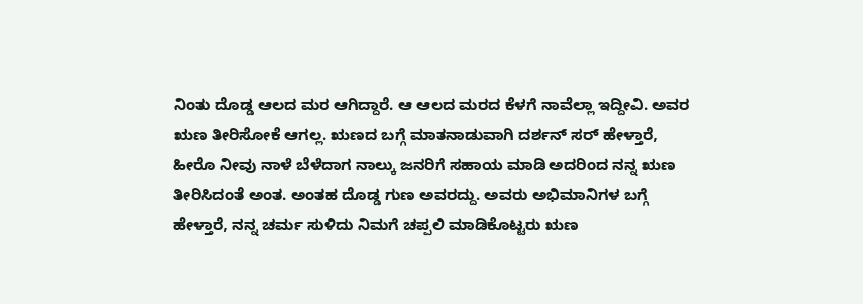ನಿಂತು ದೊಡ್ಡ ಆಲದ ಮರ ಆಗಿದ್ದಾರೆ. ಆ ಆಲದ ಮರದ ಕೆಳಗೆ ನಾವೆಲ್ಲಾ ಇದ್ದೀವಿ. ಅವರ ಋಣ ತೀರಿಸೋಕೆ ಆಗಲ್ಲ. ಋಣದ ಬಗ್ಗೆ ಮಾತನಾಡುವಾಗಿ ದರ್ಶನ್ ಸರ್ ಹೇಳ್ತಾರೆ, ಹೀರೊ ನೀವು ನಾಳೆ ಬೆಳೆದಾಗ ನಾಲ್ಕು ಜನರಿಗೆ ಸಹಾಯ ಮಾಡಿ ಅದರಿಂದ ನನ್ನ ಋಣ ತೀರಿಸಿದಂತೆ ಅಂತ. ಅಂತಹ ದೊಡ್ಡ ಗುಣ ಅವರದ್ದು. ಅವರು ಅಭಿಮಾನಿಗಳ ಬಗ್ಗೆ ಹೇಳ್ತಾರೆ, ನನ್ನ ಚರ್ಮ ಸುಳಿದು ನಿಮಗೆ ಚಪ್ಪಲಿ ಮಾಡಿಕೊಟ್ಟರು ಋಣ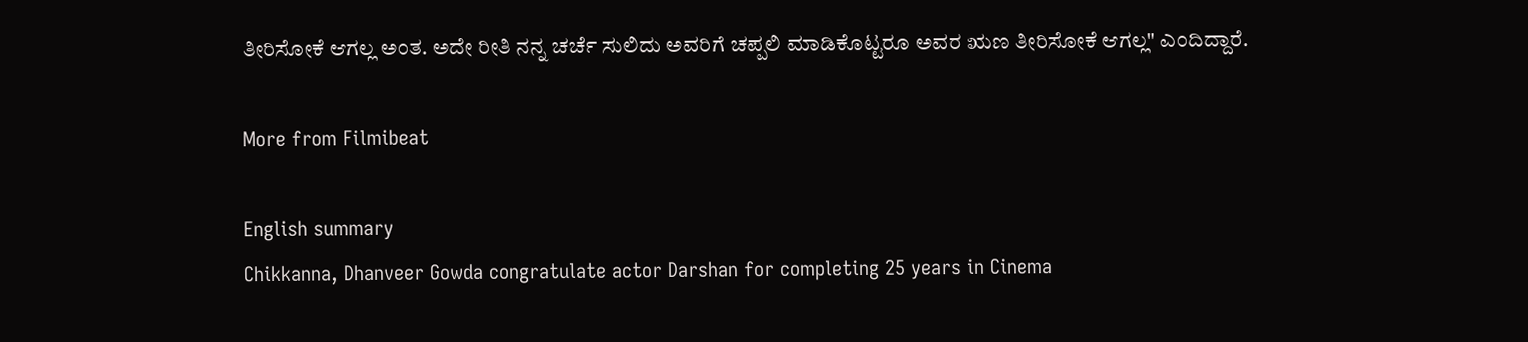ತೀರಿಸೋಕೆ ಆಗಲ್ಲ ಅಂತ. ಅದೇ ರೀತಿ ನನ್ನ ಚರ್ಚೆ ಸುಲಿದು ಅವರಿಗೆ ಚಪ್ಪಲಿ ಮಾಡಿಕೊಟ್ಟರೂ ಅವರ ಋಣ ತೀರಿಸೋಕೆ ಆಗಲ್ಲ" ಎಂದಿದ್ದಾರೆ.

More from Filmibeat

English summary
Chikkanna, Dhanveer Gowda congratulate actor Darshan for completing 25 years in Cinema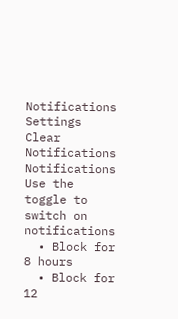Notifications
Settings
Clear Notifications
Notifications
Use the toggle to switch on notifications
  • Block for 8 hours
  • Block for 12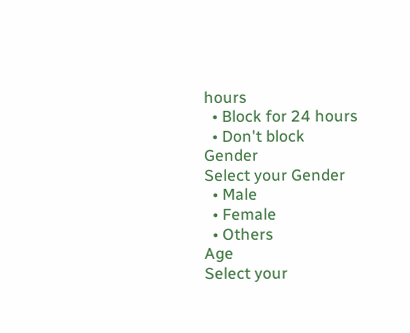hours
  • Block for 24 hours
  • Don't block
Gender
Select your Gender
  • Male
  • Female
  • Others
Age
Select your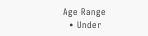Age Range
  • Under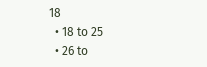18
  • 18 to 25
  • 26 to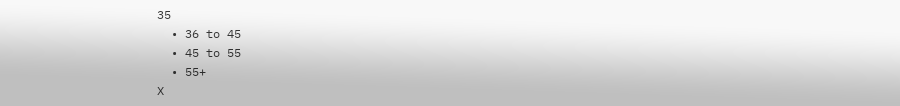35
  • 36 to 45
  • 45 to 55
  • 55+
X